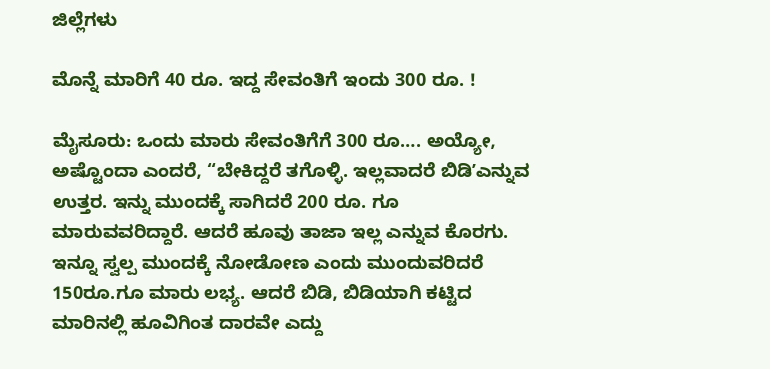ಜಿಲ್ಲೆಗಳು

ಮೊನ್ನೆ ಮಾರಿಗೆ 40 ರೂ. ಇದ್ದ ಸೇವಂತಿಗೆ ಇಂದು 300 ರೂ. !

ಮೈಸೂರು: ಒಂದು ಮಾರು ಸೇವಂತಿಗೆಗೆ 300 ರೂ…. ಅಯ್ಯೋ, ಅಷ್ಟೊಂದಾ ಎಂದರೆ, “ಬೇಕಿದ್ದರೆ ತಗೊಳ್ಳಿ. ಇಲ್ಲವಾದರೆ ಬಿಡಿʼಎನ್ನುವ ಉತ್ತರ. ಇನ್ನು ಮುಂದಕ್ಕೆ ಸಾಗಿದರೆ 200 ರೂ. ಗೂ ಮಾರುವವರಿದ್ದಾರೆ. ಆದರೆ ಹೂವು ತಾಜಾ ಇಲ್ಲ ಎನ್ನುವ ಕೊರಗು. ಇನ್ನೂ ಸ್ವಲ್ಪ ಮುಂದಕ್ಕೆ ನೋಡೋಣ ಎಂದು ಮುಂದುವರಿದರೆ 150ರೂ.ಗೂ ಮಾರು ಲಭ್ಯ. ಆದರೆ ಬಿಡಿ, ಬಿಡಿಯಾಗಿ ಕಟ್ಟಿದ ಮಾರಿನಲ್ಲಿ ಹೂವಿಗಿಂತ ದಾರವೇ ಎದ್ದು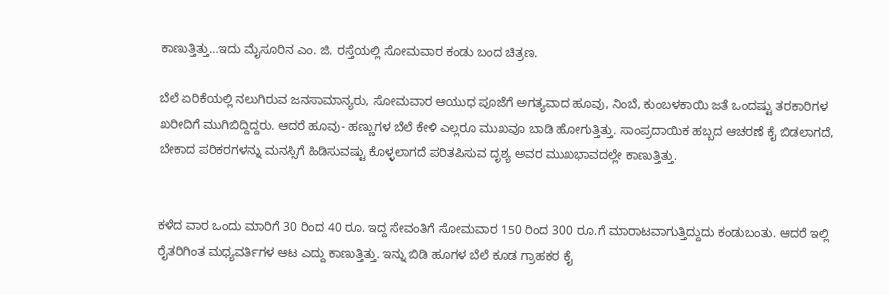ಕಾಣುತ್ತಿತ್ತು…ಇದು ಮೈಸೂರಿನ ಎಂ. ಜಿ. ರಸ್ತೆಯಲ್ಲಿ ಸೋಮವಾರ ಕಂಡು ಬಂದ ಚಿತ್ರಣ.

ಬೆಲೆ ಏರಿಕೆಯಲ್ಲಿ ನಲುಗಿರುವ ಜನಸಾಮಾನ್ಯರು, ಸೋಮವಾರ ಆಯುಧ ಪೂಜೆಗೆ ಅಗತ್ಯವಾದ ಹೂವು, ನಿಂಬೆ, ಕುಂಬಳಕಾಯಿ ಜತೆ ಒಂದಷ್ಟು ತರಕಾರಿಗಳ ಖರೀದಿಗೆ ಮುಗಿಬಿದ್ದಿದ್ದರು. ಆದರೆ ಹೂವು- ಹಣ್ಣುಗಳ ಬೆಲೆ ಕೇಳಿ ಎಲ್ಲರೂ ಮುಖವೂ ಬಾಡಿ ಹೋಗುತ್ತಿತ್ತು. ಸಾಂಪ್ರದಾಯಿಕ ಹಬ್ಬದ ಆಚರಣೆ ಕೈ ಬಿಡಲಾಗದೆ, ಬೇಕಾದ ಪರಿಕರಗಳನ್ನು ಮನಸ್ಸಿಗೆ ಹಿಡಿಸುವಷ್ಟು ಕೊಳ್ಳಲಾಗದೆ ಪರಿತಪಿಸುವ ದೃಶ್ಯ ಅವರ ಮುಖಭಾವದಲ್ಲೇ ಕಾಣುತ್ತಿತ್ತು.


ಕಳೆದ ವಾರ ಒಂದು ಮಾರಿಗೆ 30 ರಿಂದ 40 ರೂ. ಇದ್ದ ಸೇವಂತಿಗೆ ಸೋಮವಾರ 150 ರಿಂದ 300 ರೂ.ಗೆ ಮಾರಾಟವಾಗುತ್ತಿದ್ದುದು ಕಂಡುಬಂತು. ಆದರೆ ಇಲ್ಲಿ ರೈತರಿಗಿಂತ ಮಧ್ಯವರ್ತಿಗಳ ಆಟ ಎದ್ದು ಕಾಣುತ್ತಿತ್ತು. ಇನ್ನು ಬಿಡಿ ಹೂಗಳ ಬೆಲೆ ಕೂಡ ಗ್ರಾಹಕರ ಕೈ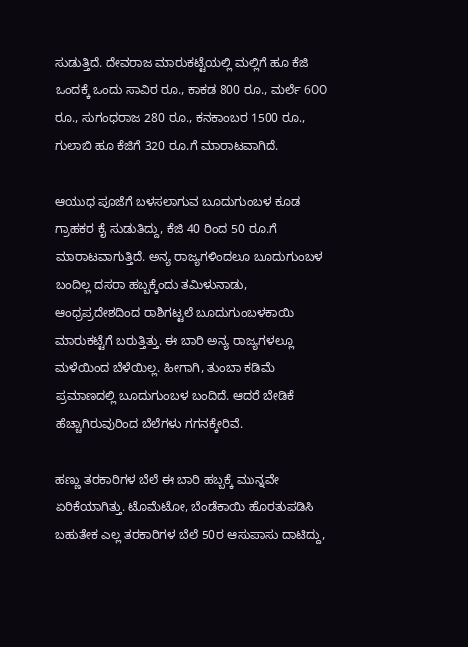ಸುಡುತ್ತಿದೆ. ದೇವರಾಜ ಮಾರುಕಟ್ಟೆಯಲ್ಲಿ ಮಲ್ಲಿಗೆ ಹೂ ಕೆಜಿ ಒಂದಕ್ಕೆ ಒಂದು ಸಾವಿರ ರೂ., ಕಾಕಡ 800 ರೂ., ಮರ್ಲೆ 6೦೦ ರೂ., ಸುಗಂಧರಾಜ 280 ರೂ., ಕನಕಾಂಬರ 1500 ರೂ., ಗುಲಾಬಿ ಹೂ ಕೆಜಿಗೆ 320 ರೂ.ಗೆ ಮಾರಾಟವಾಗಿದೆ.

ಆಯುಧ ಪೂಜೆಗೆ ಬಳಸಲಾಗುವ ಬೂದುಗುಂಬಳ ಕೂಡ ಗ್ರಾಹಕರ ಕೈ ಸುಡುತಿದ್ದು, ಕೆಜಿ 40 ರಿಂದ 50 ರೂ.ಗೆ ಮಾರಾಟವಾಗುತ್ತಿದೆ. ಅನ್ಯ ರಾಜ್ಯಗಳಿಂದಲೂ ಬೂದುಗುಂಬಳ ಬಂದಿಲ್ಲ ದಸರಾ ಹಬ್ಬಕ್ಕೆಂದು ತಮಿಳುನಾಡು, ಆಂಧ್ರಪ್ರದೇಶದಿಂದ ರಾಶಿಗಟ್ಟಲೆ ಬೂದುಗುಂಬಳಕಾಯಿ ಮಾರುಕಟ್ಟೆಗೆ ಬರುತ್ತಿತ್ತು. ಈ ಬಾರಿ ಅನ್ಯ ರಾಜ್ಯಗಳಲ್ಲೂ ಮಳೆಯಿಂದ ಬೆಳೆಯಿಲ್ಲ. ಹೀಗಾಗಿ, ತುಂಬಾ ಕಡಿಮೆ ಪ್ರಮಾಣದಲ್ಲಿ ಬೂದುಗುಂಬಳ ಬಂದಿದೆ. ಆದರೆ ಬೇಡಿಕೆ ಹೆಚ್ಚಾಗಿರುವುರಿಂದ ಬೆಲೆಗಳು ಗಗನಕ್ಕೇರಿವೆ.

ಹಣ್ಣು ತರಕಾರಿಗಳ ಬೆಲೆ ಈ ಬಾರಿ ಹಬ್ಬಕ್ಕೆ ಮುನ್ನವೇ ಏರಿಕೆಯಾಗಿತ್ತು. ಟೊಮೆಟೋ, ಬೆಂಡೆಕಾಯಿ ಹೊರತುಪಡಿಸಿ ಬಹುತೇಕ ಎಲ್ಲ ತರಕಾರಿಗಳ ಬೆಲೆ 50ರ ಆಸುಪಾಸು ದಾಟಿದ್ದು,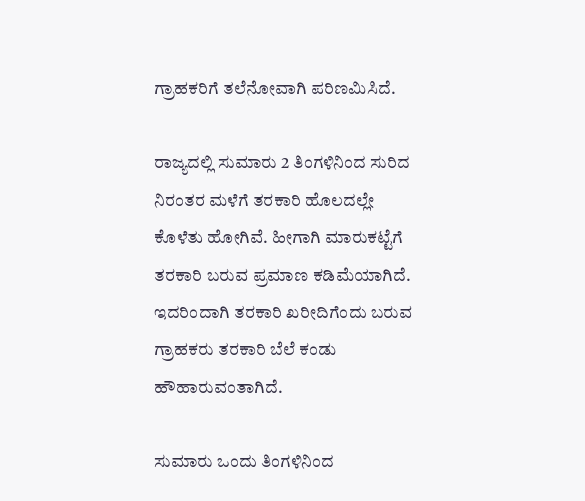ಗ್ರಾಹಕರಿಗೆ ತಲೆನೋವಾಗಿ ಪರಿಣಮಿಸಿದೆ.

ರಾಜ್ಯದಲ್ಲಿ ಸುಮಾರು 2 ತಿಂಗಳಿನಿಂದ ಸುರಿದ ನಿರಂತರ ಮಳೆಗೆ ತರಕಾರಿ ಹೊಲದಲ್ಲೇ ಕೊಳೆತು ಹೋಗಿವೆ. ಹೀಗಾಗಿ ಮಾರುಕಟ್ಟೆಗೆ ತರಕಾರಿ ಬರುವ ಪ್ರಮಾಣ ಕಡಿಮೆಯಾಗಿದೆ. ಇದರಿಂದಾಗಿ ತರಕಾರಿ ಖರೀದಿಗೆಂದು ಬರುವ ಗ್ರಾಹಕರು ತರಕಾರಿ ಬೆಲೆ ಕಂಡು ಹೌಹಾರುವಂತಾಗಿದೆ.

ಸುಮಾರು ಒಂದು ತಿಂಗಳಿನಿಂದ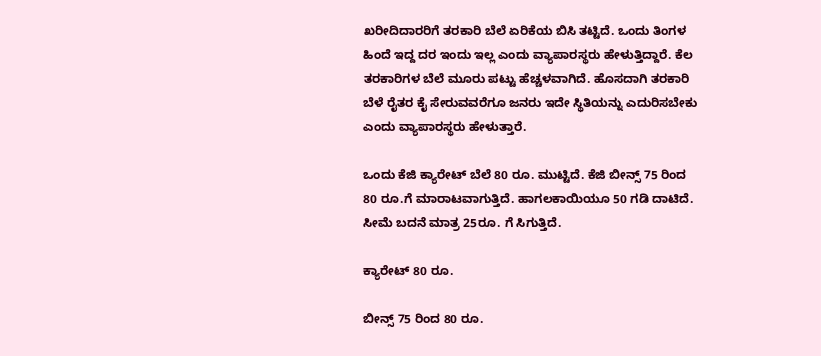ಖರೀದಿದಾರರಿಗೆ ತರಕಾರಿ ಬೆಲೆ ಏರಿಕೆಯ ಬಿಸಿ ತಟ್ಟಿದೆ. ಒಂದು ತಿಂಗಳ ಹಿಂದೆ ಇದ್ದ ದರ ಇಂದು ಇಲ್ಲ ಎಂದು ವ್ಯಾಪಾರಸ್ಥರು ಹೇಳುತ್ತಿದ್ದಾರೆ. ಕೆಲ ತರಕಾರಿಗಳ ಬೆಲೆ ಮೂರು ಪಟ್ಟು ಹೆಚ್ಚಳವಾಗಿದೆ. ಹೊಸದಾಗಿ ತರಕಾರಿ ಬೆಳೆ ರೈತರ ಕೈ ಸೇರುವವರೆಗೂ ಜನರು ಇದೇ ಸ್ಥಿತಿಯನ್ನು ಎದುರಿಸಬೇಕು ಎಂದು ವ್ಯಾಪಾರಸ್ಥರು ಹೇಳುತ್ತಾರೆ.

ಒಂದು ಕೆಜಿ ಕ್ಯಾರೇಟ್ ಬೆಲೆ 80 ರೂ. ಮುಟ್ಟಿದೆ. ಕೆಜಿ ಬೀನ್ಸ್ 75 ರಿಂದ 80 ರೂ.ಗೆ ಮಾರಾಟವಾಗುತ್ತಿದೆ. ಹಾಗಲಕಾಯಿಯೂ 50 ಗಡಿ ದಾಟಿದೆ. ಸೀಮೆ ಬದನೆ ಮಾತ್ರ 25ರೂ. ಗೆ ಸಿಗುತ್ತಿದೆ.

ಕ್ಯಾರೇಟ್ 80 ರೂ.

ಬೀನ್ಸ್ 75 ರಿಂದ 80 ರೂ.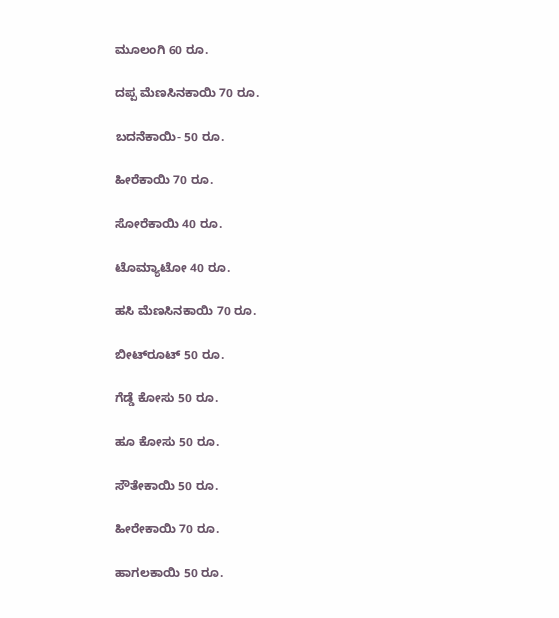ಮೂಲಂಗಿ 60 ರೂ.

ದಪ್ಪ ಮೆಣಸಿನಕಾಯಿ 70 ರೂ.

ಬದನೆಕಾಯಿ- 50 ರೂ.

ಹೀರೆಕಾಯಿ 70 ರೂ.

ಸೋರೆಕಾಯಿ 40 ರೂ.

ಟೊಮ್ಯಾಟೋ 40 ರೂ.

ಹಸಿ ಮೆಣಸಿನಕಾಯಿ 70 ರೂ.

ಬೀಟ್‌ರೂಟ್ 50 ರೂ.

ಗೆಡ್ಡೆ ಕೋಸು 50 ರೂ.

ಹೂ ಕೋಸು 50 ರೂ.

ಸೌತೇಕಾಯಿ 50 ರೂ.

ಹೀರೇಕಾಯಿ 70 ರೂ.

ಹಾಗಲಕಾಯಿ 50 ರೂ.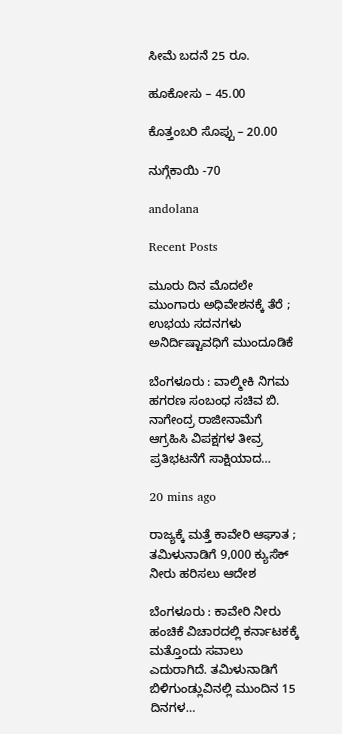ಸೀಮೆ ಬದನೆ 25 ರೂ.

ಹೂಕೋಸು – 45.00

ಕೊತ್ತಂಬರಿ ಸೊಪ್ಪು – 20.00

ನುಗ್ಗೆಕಾಯಿ -70

andolana

Recent Posts

ಮೂರು ದಿನ ಮೊದಲೇ ಮುಂಗಾರು ಅಧಿವೇಶನಕ್ಕೆ ತೆರೆ ; ಉಭಯ ಸದನಗಳು ಅನಿರ್ದಿಷ್ಟಾವಧಿಗೆ ಮುಂದೂಡಿಕೆ

ಬೆಂಗಳೂರು : ವಾಲ್ಮೀಕಿ ನಿಗಮ ಹಗರಣ ಸಂಬಂಧ ಸಚಿವ ಬಿ. ನಾಗೇಂದ್ರ ರಾಜೀನಾಮೆಗೆ ಆಗ್ರಹಿಸಿ ವಿಪಕ್ಷಗಳ ತೀವ್ರ ಪ್ರತಿಭಟನೆಗೆ ಸಾಕ್ಷಿಯಾದ…

20 mins ago

ರಾಜ್ಯಕ್ಕೆ ಮತ್ತೆ ಕಾವೇರಿ ಆಘಾತ ; ತಮಿಳುನಾಡಿಗೆ 9,000 ಕ್ಯುಸೆಕ್‌ ನೀರು ಹರಿಸಲು ಆದೇಶ

ಬೆಂಗಳೂರು : ಕಾವೇರಿ ನೀರು ಹಂಚಿಕೆ ವಿಚಾರದಲ್ಲಿ ಕರ್ನಾಟಕಕ್ಕೆ ಮತ್ತೊಂದು ಸವಾಲು ಎದುರಾಗಿದೆ. ತಮಿಳುನಾಡಿಗೆ ಬಿಳಿಗುಂಡ್ಲುವಿನಲ್ಲಿ ಮುಂದಿನ 15 ದಿನಗಳ…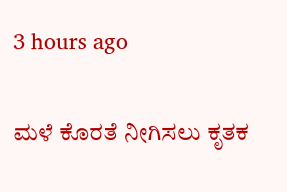3 hours ago

ಮಳೆ ಕೊರತೆ ನೀಗಿಸಲು ಕೃತಕ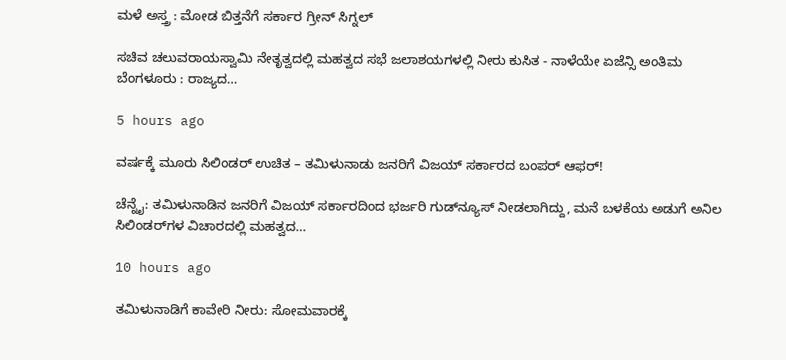ಮಳೆ ಅಸ್ತ್ರ : ಮೋಡ ಬಿತ್ತನೆಗೆ ಸರ್ಕಾರ ಗ್ರೀನ್ ಸಿಗ್ನಲ್

ಸಚಿವ ಚಲುವರಾಯಸ್ವಾಮಿ ನೇತೃತ್ವದಲ್ಲಿ ಮಹತ್ವದ ಸಭೆ ಜಲಾಶಯಗಳಲ್ಲಿ ನೀರು ಕುಸಿತ - ನಾಳೆಯೇ ಏಜೆನ್ಸಿ ಅಂತಿಮ ಬೆಂಗಳೂರು : ರಾಜ್ಯದ…

5 hours ago

ವರ್ಷಕ್ಕೆ ಮೂರು ಸಿಲಿಂಡರ್ ಉಚಿತ – ತಮಿಳುನಾಡು ಜನರಿಗೆ ವಿಜಯ್‌ ಸರ್ಕಾರದ ಬಂಪರ್‌ ಆಫರ್‌!

ಚೆನ್ನೈ: ತಮಿಳುನಾಡಿನ ಜನರಿಗೆ ವಿಜಯ್‌ ಸರ್ಕಾರದಿಂದ ಭರ್ಜರಿ ಗುಡ್‌ನ್ಯೂಸ್‌ ನೀಡಲಾಗಿದ್ದು, ಮನೆ ಬಳಕೆಯ ಅಡುಗೆ ಅನಿಲ ಸಿಲಿಂಡರ್‌ಗಳ ವಿಚಾರದಲ್ಲಿ ಮಹತ್ವದ…

10 hours ago

ತಮಿಳುನಾಡಿಗೆ ಕಾವೇರಿ ನೀರು: ಸೋಮವಾರಕ್ಕೆ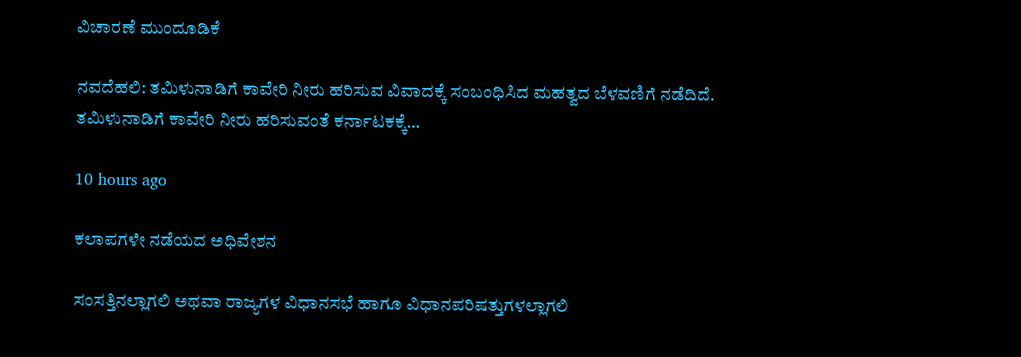ವಿಚಾರಣೆ ಮುಂದೂಡಿಕೆ

ನವದೆಹಲಿ: ತಮಿಳುನಾಡಿಗೆ ಕಾವೇರಿ ನೀರು ಹರಿಸುವ ವಿವಾದಕ್ಕೆ ಸಂಬಂಧಿಸಿದ ಮಹತ್ವದ ಬೆಳವಣಿಗೆ ನಡೆದಿದೆ. ತಮಿಳುನಾಡಿಗೆ ಕಾವೇರಿ ನೀರು ಹರಿಸುವಂತೆ ಕರ್ನಾಟಕಕ್ಕೆ…

10 hours ago

ಕಲಾಪಗಳೇ ನಡೆಯದ ಅಧಿವೇಶನ

ಸಂಸತ್ತಿನಲ್ಲಾಗಲಿ ಅಥವಾ ರಾಜ್ಯಗಳ ವಿಧಾನಸಭೆ ಹಾಗೂ ವಿಧಾನಪರಿಷತ್ತುಗಳಲ್ಲಾಗಲಿ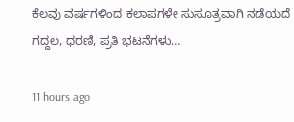ಕೆಲವು ವರ್ಷಗಳಿಂದ ಕಲಾಪಗಳೇ ಸುಸೂತ್ರವಾಗಿ ನಡೆಯದೆ ಗದ್ದಲ, ಧರಣಿ, ಪ್ರತಿ ಭಟನೆಗಳು…

11 hours ago